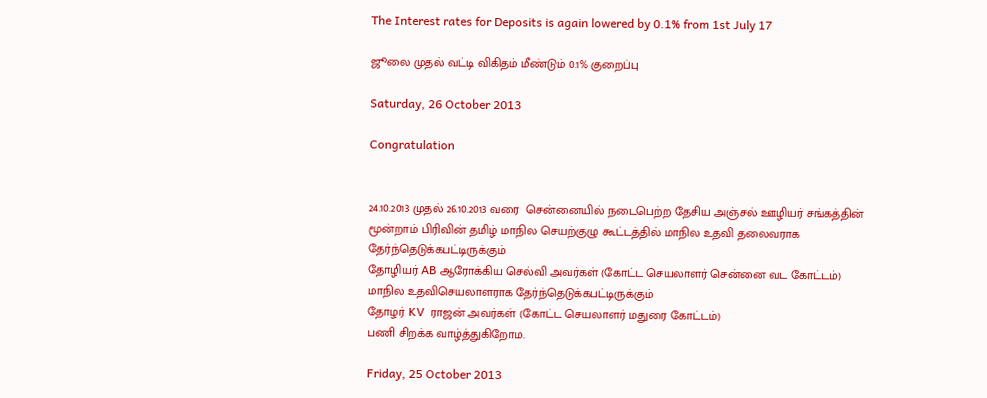The Interest rates for Deposits is again lowered by 0.1% from 1st July 17

ஜூலை முதல் வட்டி விகிதம் மீண்டும் 0.1% குறைப்பு

Saturday, 26 October 2013

Congratulation


24.10.2013 முதல் 26.10.2013 வரை  சென்னையில் நடைபெற்ற தேசிய அஞ்சல் ஊழியர் சங்கத்தின் மூன்றாம் பிரிவின் தமிழ் மாநில செயற்குழு கூட்டத்தில் மாநில உதவி தலைவராக தேர்ந்தெடுக்கபட்டிருக்கும்
தோழியர் AB ஆரோக்கிய செல்வி அவர்கள் (கோட்ட செயலாளர் சென்னை வட கோட்டம்)
மாநில உதவிசெயலாளராக தேர்ந்தெடுக்கபட்டிருக்கும்
தோழர் KV  ராஜன் அவர்கள் (கோட்ட செயலாளர் மதுரை கோட்டம்)
பணி சிறக்க வாழ்த்துகிறோம.

Friday, 25 October 2013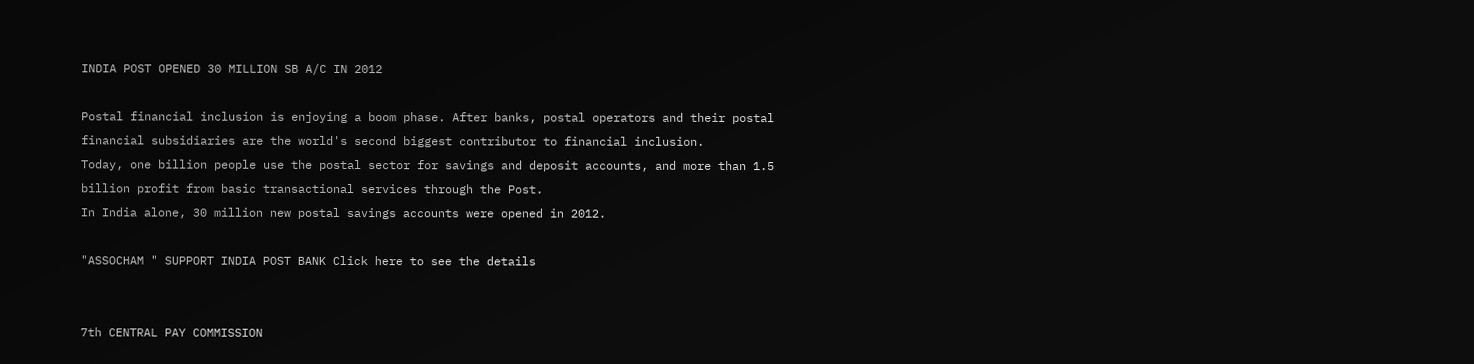INDIA POST OPENED 30 MILLION SB A/C IN 2012

Postal financial inclusion is enjoying a boom phase. After banks, postal operators and their postal financial subsidiaries are the world's second biggest contributor to financial inclusion.
Today, one billion people use the postal sector for savings and deposit accounts, and more than 1.5 billion profit from basic transactional services through the Post.
In India alone, 30 million new postal savings accounts were opened in 2012.

"ASSOCHAM " SUPPORT INDIA POST BANK Click here to see the details


7th CENTRAL PAY COMMISSION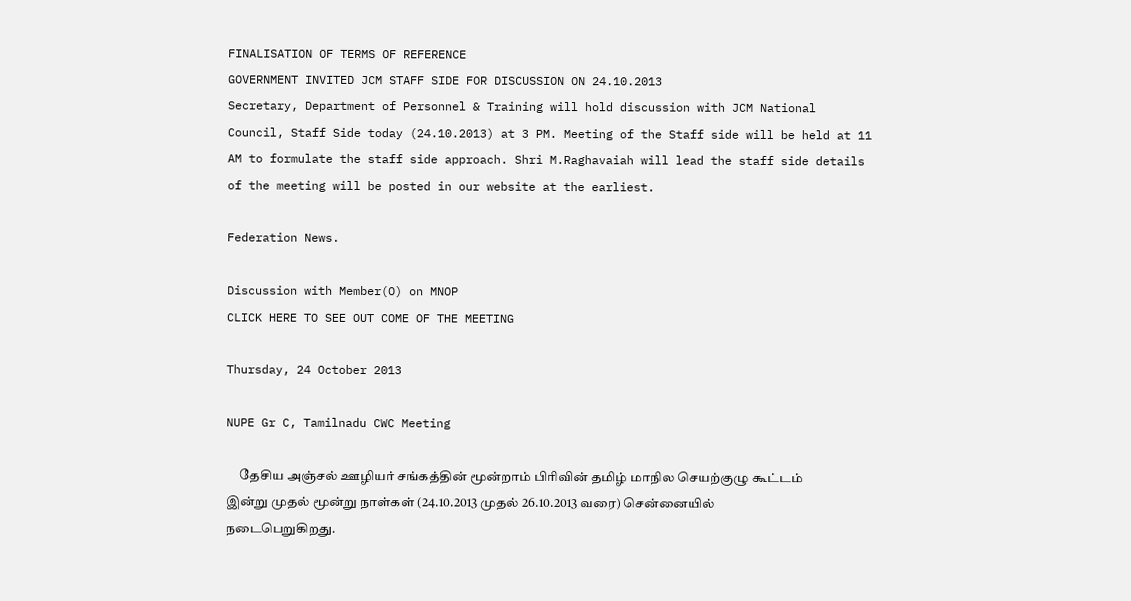FINALISATION OF TERMS OF REFERENCE
GOVERNMENT INVITED JCM STAFF SIDE FOR DISCUSSION ON 24.10.2013
Secretary, Department of Personnel & Training will hold discussion with JCM National Council, Staff Side today (24.10.2013) at 3 PM. Meeting of the Staff side will be held at 11 AM to formulate the staff side approach. Shri M.Raghavaiah will lead the staff side details of the meeting will be posted in our website at the earliest.

Federation News.

Discussion with Member(O) on MNOP
CLICK HERE TO SEE OUT COME OF THE MEETING

Thursday, 24 October 2013

NUPE Gr C, Tamilnadu CWC Meeting

     தேசிய அஞ்சல் ஊழியர் சங்கத்தின் மூன்றாம் பிரிவின் தமிழ் மாநில செயற்குழு கூட்டம் இன்று முதல் மூன்று நாள்கள் (24.10.2013 முதல் 26.10.2013 வரை) சென்னையில் நடைபெறுகிறது.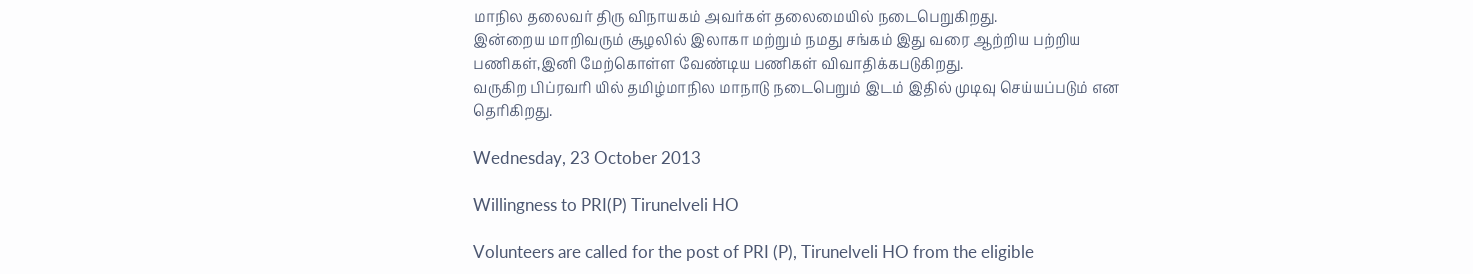மாநில தலைவர் திரு விநாயகம் அவர்கள் தலைமையில் நடைபெறுகிறது.
இன்றைய மாறிவரும் சூழலில் இலாகா மற்றும் நமது சங்கம் இது வரை ஆற்றிய பற்றிய பணிகள்,இனி மேற்கொள்ள வேண்டிய பணிகள் விவாதிக்கபடுகிறது.
வருகிற பிப்ரவரி யில் தமிழ்மாநில மாநாடு நடைபெறும் இடம் இதில் முடிவு செய்யப்படும் என தெரிகிறது.

Wednesday, 23 October 2013

Willingness to PRI(P) Tirunelveli HO

Volunteers are called for the post of PRI (P), Tirunelveli HO from the eligible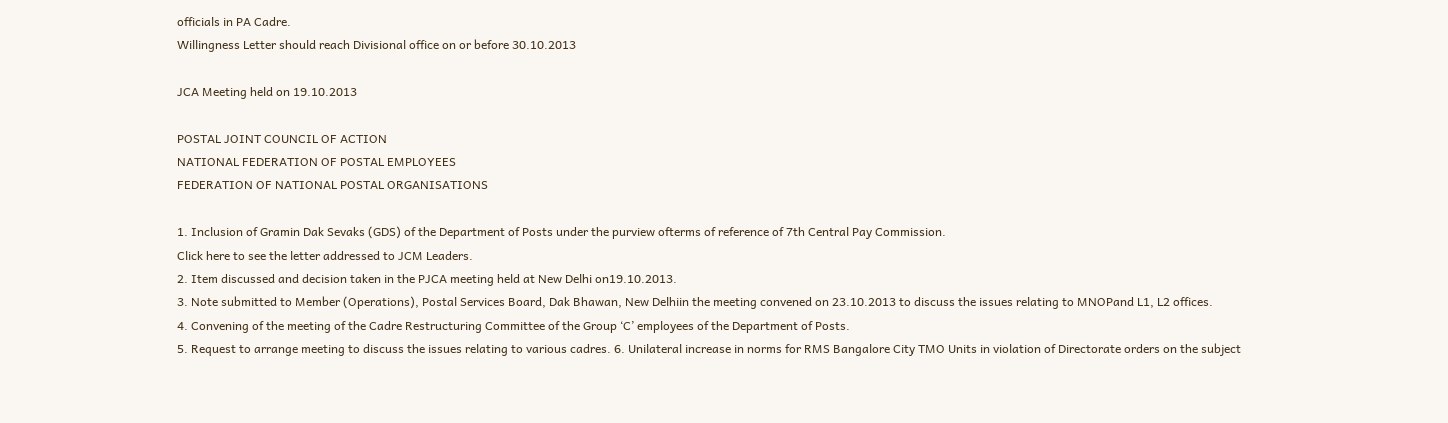officials in PA Cadre.
Willingness Letter should reach Divisional office on or before 30.10.2013

JCA Meeting held on 19.10.2013

POSTAL JOINT COUNCIL OF ACTION
NATIONAL FEDERATION OF POSTAL EMPLOYEES
FEDERATION OF NATIONAL POSTAL ORGANISATIONS

1. Inclusion of Gramin Dak Sevaks (GDS) of the Department of Posts under the purview ofterms of reference of 7th Central Pay Commission.
Click here to see the letter addressed to JCM Leaders.
2. Item discussed and decision taken in the PJCA meeting held at New Delhi on19.10.2013.
3. Note submitted to Member (Operations), Postal Services Board, Dak Bhawan, New Delhiin the meeting convened on 23.10.2013 to discuss the issues relating to MNOPand L1, L2 offices.
4. Convening of the meeting of the Cadre Restructuring Committee of the Group ‘C’ employees of the Department of Posts.
5. Request to arrange meeting to discuss the issues relating to various cadres. 6. Unilateral increase in norms for RMS Bangalore City TMO Units in violation of Directorate orders on the subject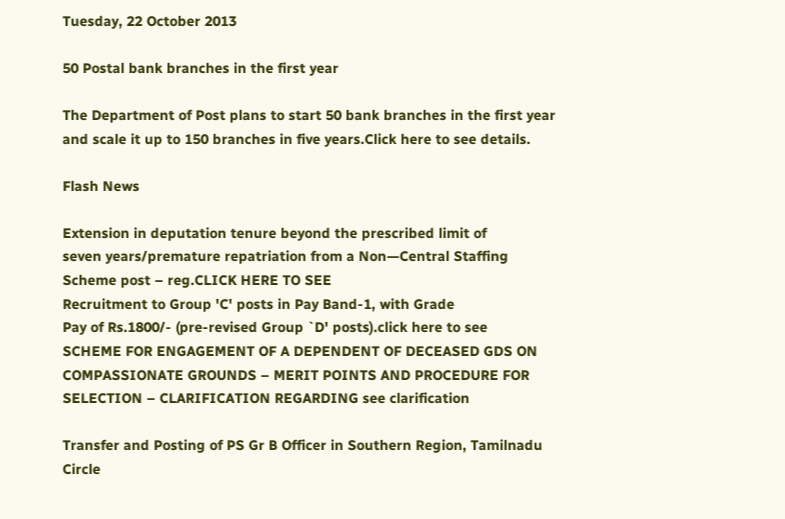Tuesday, 22 October 2013

50 Postal bank branches in the first year

The Department of Post plans to start 50 bank branches in the first year and scale it up to 150 branches in five years.Click here to see details.

Flash News

Extension in deputation tenure beyond the prescribed limit of
seven years/premature repatriation from a Non—Central Staffing
Scheme post – reg.CLICK HERE TO SEE
Recruitment to Group 'C' posts in Pay Band-1, with Grade
Pay of Rs.1800/- (pre-revised Group `D' posts).click here to see
SCHEME FOR ENGAGEMENT OF A DEPENDENT OF DECEASED GDS ON COMPASSIONATE GROUNDS – MERIT POINTS AND PROCEDURE FOR SELECTION – CLARIFICATION REGARDING see clarification

Transfer and Posting of PS Gr B Officer in Southern Region, Tamilnadu Circle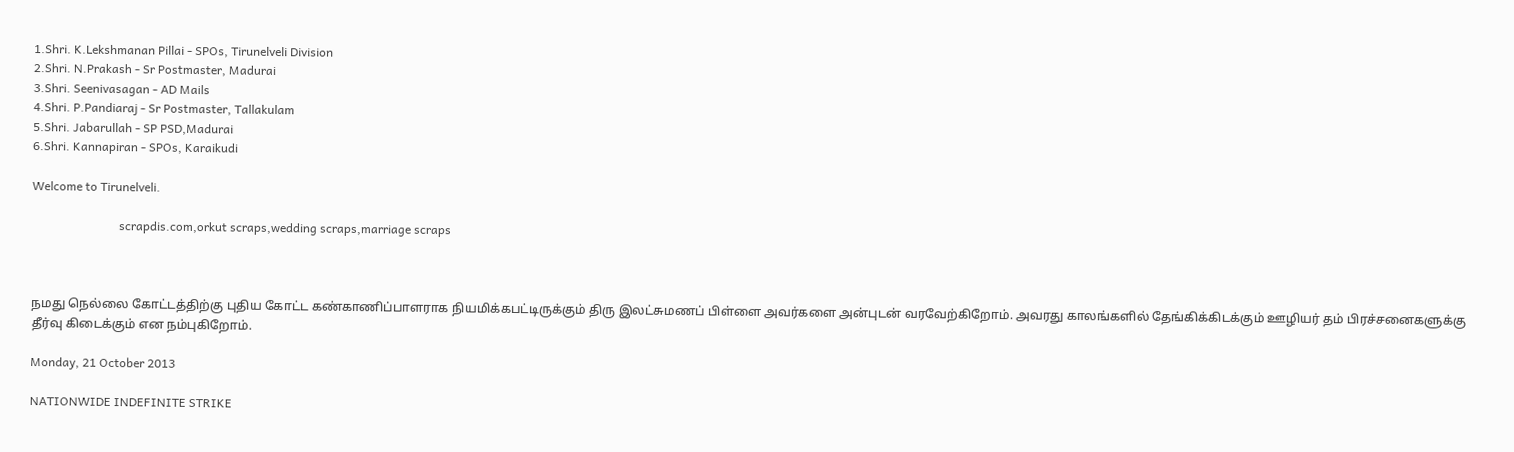1.Shri. K.Lekshmanan Pillai - SPOs, Tirunelveli Division
2.Shri. N.Prakash - Sr Postmaster, Madurai
3.Shri. Seenivasagan - AD Mails
4.Shri. P.Pandiaraj - Sr Postmaster, Tallakulam
5.Shri. Jabarullah - SP PSD,Madurai
6.Shri. Kannapiran - SPOs, Karaikudi

Welcome to Tirunelveli.

                             scrapdis.com,orkut scraps,wedding scraps,marriage scraps



நமது நெல்லை கோட்டத்திற்கு புதிய கோட்ட கண்காணிப்பாளராக நியமிக்கபட்டிருக்கும் திரு இலட்சுமணப் பிள்ளை அவர்களை அன்புடன் வரவேற்கிறோம். அவரது காலங்களில் தேங்கிக்கிடக்கும் ஊழியர் தம் பிரச்சனைகளுக்கு தீர்வு கிடைக்கும் என நம்புகிறோம்.

Monday, 21 October 2013

NATIONWIDE INDEFINITE STRIKE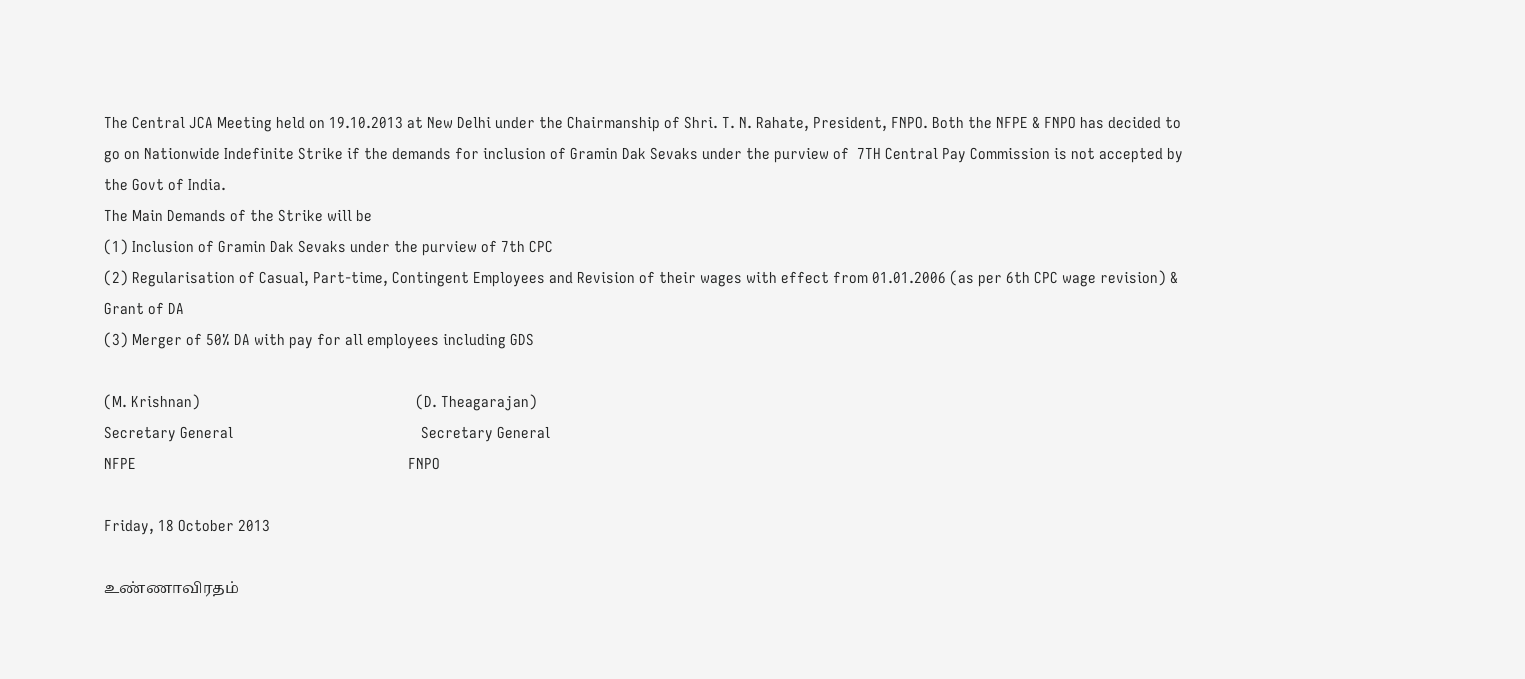The Central JCA Meeting held on 19.10.2013 at New Delhi under the Chairmanship of Shri. T. N. Rahate, President, FNPO. Both the NFPE & FNPO has decided to go on Nationwide Indefinite Strike if the demands for inclusion of Gramin Dak Sevaks under the purview of  7TH Central Pay Commission is not accepted by the Govt of India.
The Main Demands of the Strike will be
(1) Inclusion of Gramin Dak Sevaks under the purview of 7th CPC
(2) Regularisation of Casual, Part-time, Contingent Employees and Revision of their wages with effect from 01.01.2006 (as per 6th CPC wage revision) & Grant of DA
(3) Merger of 50% DA with pay for all employees including GDS

(M. Krishnan)                                                      (D. Theagarajan)
Secretary General                                               Secretary General
NFPE                                                                    FNPO

Friday, 18 October 2013

உண்ணாவிரதம்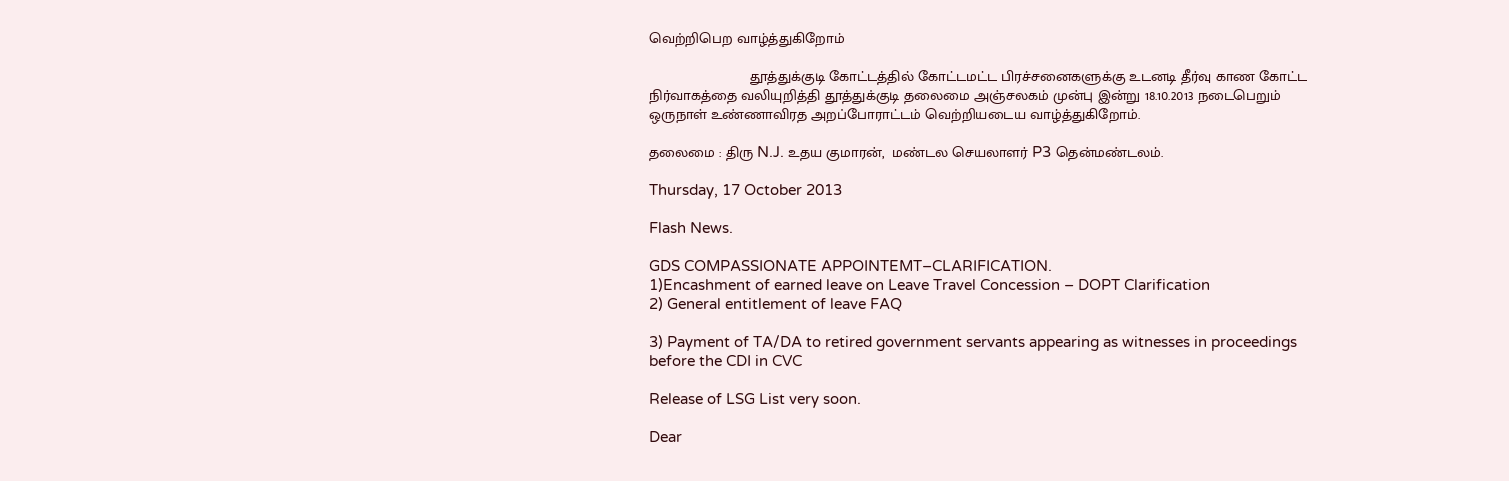வெற்றிபெற வாழ்த்துகிறோம்

                        தூத்துக்குடி கோட்டத்தில் கோட்டமட்ட பிரச்சனைகளுக்கு உடனடி தீர்வு காண கோட்ட நிர்வாகத்தை வலியுறித்தி தூத்துக்குடி தலைமை அஞ்சலகம் முன்பு இன்று 18.10.2013 நடைபெறும் ஒருநாள் உண்ணாவிரத அறப்போராட்டம் வெற்றியடைய வாழ்த்துகிறோம்.

தலைமை : திரு N.J. உதய குமாரன்,  மண்டல செயலாளர் P3 தென்மண்டலம்.

Thursday, 17 October 2013

Flash News.

GDS COMPASSIONATE APPOINTEMT–CLARIFICATION.
1)Encashment of earned leave on Leave Travel Concession – DOPT Clarification
2) General entitlement of leave FAQ

3) Payment of TA/DA to retired government servants appearing as witnesses in proceedings before the CDI in CVC

Release of LSG List very soon.

Dear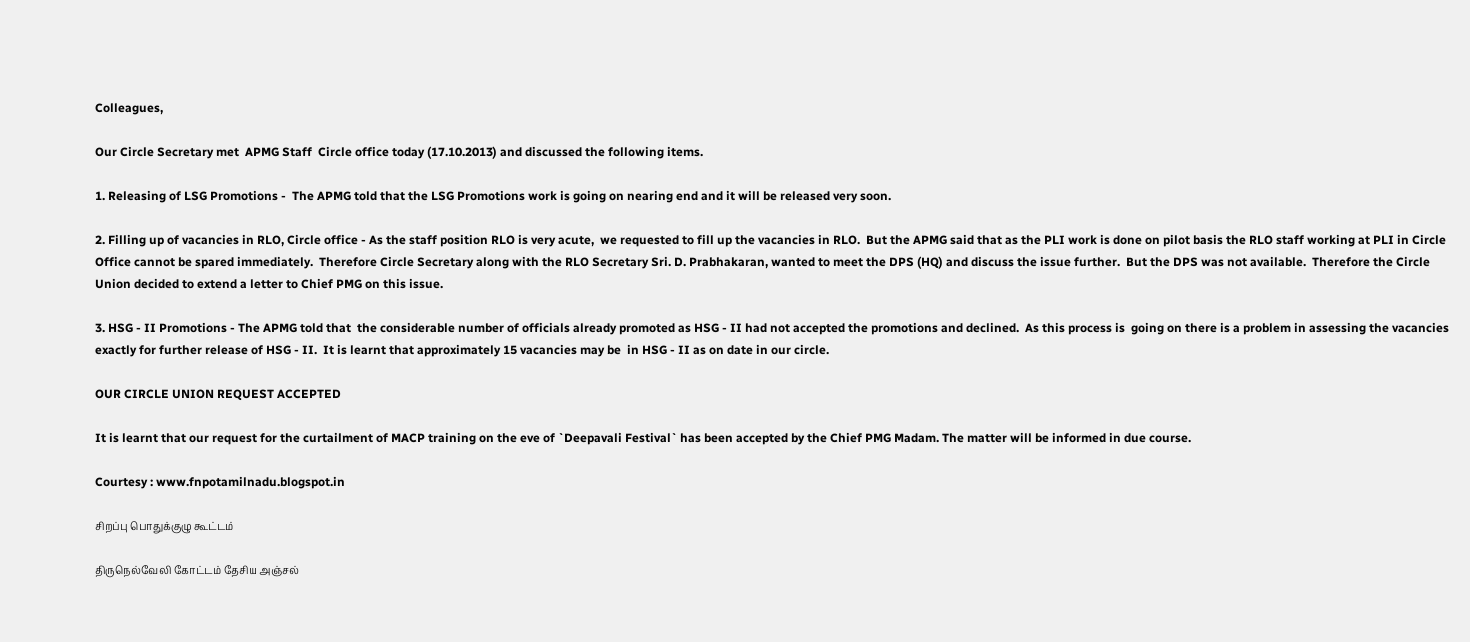Colleagues,

Our Circle Secretary met  APMG Staff  Circle office today (17.10.2013) and discussed the following items.

1. Releasing of LSG Promotions -  The APMG told that the LSG Promotions work is going on nearing end and it will be released very soon.

2. Filling up of vacancies in RLO, Circle office - As the staff position RLO is very acute,  we requested to fill up the vacancies in RLO.  But the APMG said that as the PLI work is done on pilot basis the RLO staff working at PLI in Circle Office cannot be spared immediately.  Therefore Circle Secretary along with the RLO Secretary Sri. D. Prabhakaran, wanted to meet the DPS (HQ) and discuss the issue further.  But the DPS was not available.  Therefore the Circle Union decided to extend a letter to Chief PMG on this issue.

3. HSG - II Promotions - The APMG told that  the considerable number of officials already promoted as HSG - II had not accepted the promotions and declined.  As this process is  going on there is a problem in assessing the vacancies exactly for further release of HSG - II.  It is learnt that approximately 15 vacancies may be  in HSG - II as on date in our circle.

OUR CIRCLE UNION REQUEST ACCEPTED

It is learnt that our request for the curtailment of MACP training on the eve of `Deepavali Festival` has been accepted by the Chief PMG Madam. The matter will be informed in due course.

Courtesy : www.fnpotamilnadu.blogspot.in

சிறப்பு பொதுக்குழு கூட்டம்

திருநெல்வேலி கோட்டம் தேசிய அஞ்சல்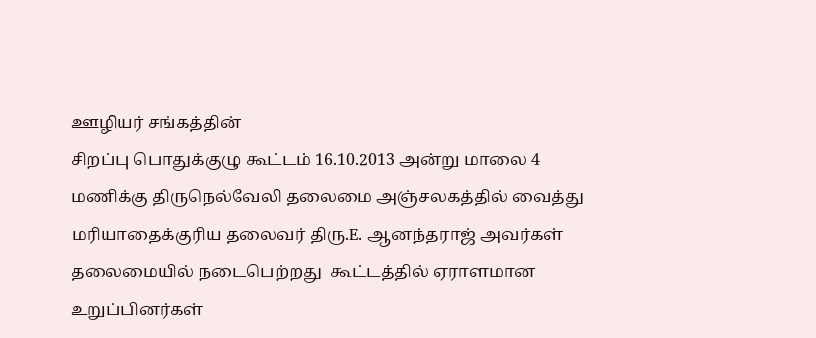ஊழியர் சங்கத்தின்
சிறப்பு பொதுக்குழு கூட்டம் 16.10.2013 அன்று மாலை 4 மணிக்கு திருநெல்வேலி தலைமை அஞ்சலகத்தில் வைத்து
மரியாதைக்குரிய தலைவர் திரு.E. ஆனந்தராஜ் அவர்கள் தலைமையில் நடைபெற்றது  கூட்டத்தில் ஏராளமான உறுப்பினர்கள்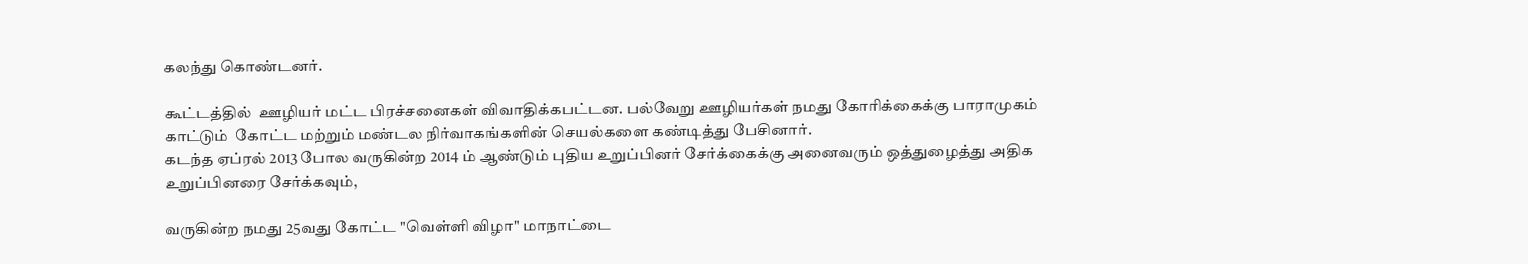கலந்து கொண்டனர்.

கூட்டத்தில்  ஊழியர் மட்ட பிரச்சனைகள் விவாதிக்கபட்டன. பல்வேறு ஊழியர்கள் நமது கோரிக்கைக்கு பாராமுகம் காட்டும்  கோட்ட மற்றும் மண்டல நிர்வாகங்களின் செயல்களை கண்டித்து பேசினார்.
கடந்த ஏப்ரல் 2013 போல வருகின்ற 2014 ம் ஆண்டும் புதிய உறுப்பினர் சேர்க்கைக்கு அனைவரும் ஒத்துழைத்து அதிக உறுப்பினரை சேர்க்கவும்,

வருகின்ற நமது 25வது கோட்ட "வெள்ளி விழா" மாநாட்டை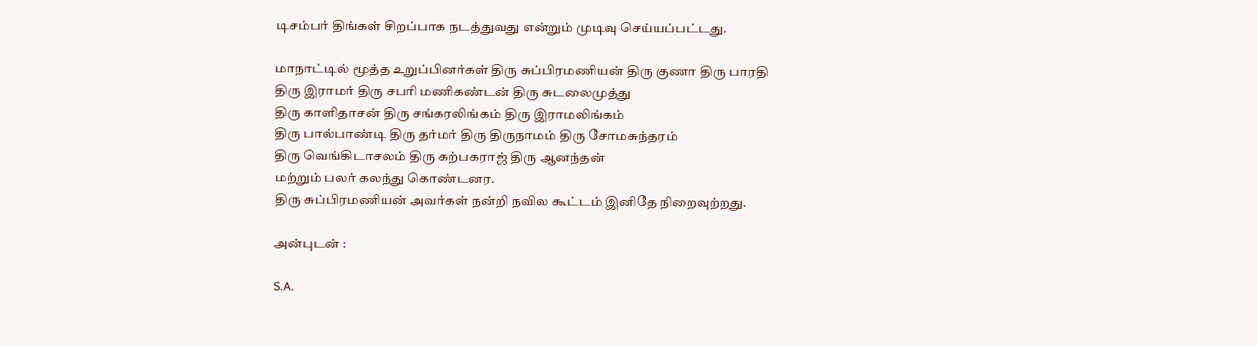டிசம்பர் திங்கள் சிறப்பாக நடத்துவது என்றும் முடிவு செய்யப்பட்டது.

மாநாட்டில் மூத்த உறுப்பினர்கள் திரு சுப்பிரமணியன் திரு குணா திரு பாரதி
திரு இராமர் திரு சபரி மணிகண்டன் திரு சுடலைமுத்து
திரு காளிதாசன் திரு சங்கரலிங்கம் திரு இராமலிங்கம்
திரு பால்பாண்டி திரு தர்மர் திரு திருநாமம் திரு சோமசுந்தரம்
திரு வெங்கிடாசலம் திரு கற்பகராஜ் திரு ஆனந்தன்
மற்றும் பலர் கலந்து கொண்டனர.
திரு சுப்பிரமணியன் அவர்கள் நன்றி நவில கூட்டம் இனிதே நிறைவுற்றது.

அன்புடன் :

S.A.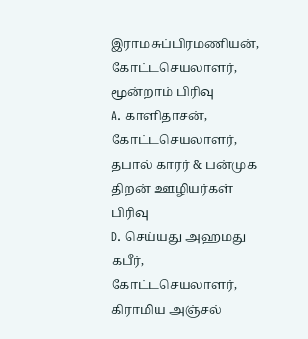இராமசுப்பிரமணியன்,  கோட்டசெயலாளர், மூன்றாம் பிரிவு
A. காளிதாசன், கோட்டசெயலாளர், தபால் காரர் & பன்முக திறன் ஊழியர்கள் பிரிவு
D. செய்யது அஹமது கபீர், கோட்டசெயலாளர், கிராமிய அஞ்சல்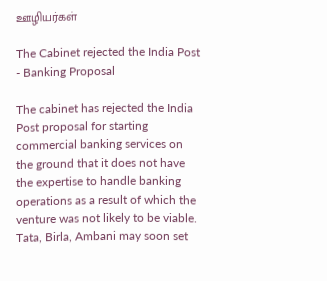ஊழியர்கள்

The Cabinet rejected the India Post - Banking Proposal

The cabinet has rejected the India Post proposal for starting commercial banking services on the ground that it does not have the expertise to handle banking operations as a result of which the venture was not likely to be viable.
Tata, Birla, Ambani may soon set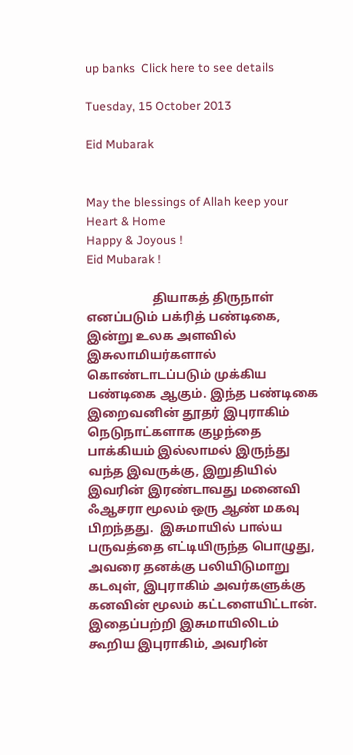up banks  Click here to see details

Tuesday, 15 October 2013

Eid Mubarak


May the blessings of Allah keep your Heart & Home
Happy & Joyous !
Eid Mubarak !

                     தியாகத் திருநாள் எனப்படும் பக்ரித் பண்டிகை, இன்று உலக அளவில் இசுலாமியர்களால் கொண்டாடப்படும் முக்கிய பண்டிகை ஆகும். இந்த பண்டிகை இறைவனின் தூதர் இபுராகிம் நெடுநாட்களாக குழந்தை பாக்கியம் இல்லாமல் இருந்து வந்த இவருக்கு, இறுதியில் இவரின் இரண்டாவது மனைவி ஃஆசரா மூலம் ஒரு ஆண் மகவு பிறந்தது.  இசுமாயில் பால்ய பருவத்தை எட்டியிருந்த பொழுது, அவரை தனக்கு பலியிடுமாறு கடவுள், இபுராகிம் அவர்களுக்கு கனவின் மூலம் கட்டளையிட்டான். இதைப்பற்றி இசுமாயிலிடம் கூறிய இபுராகிம், அவரின்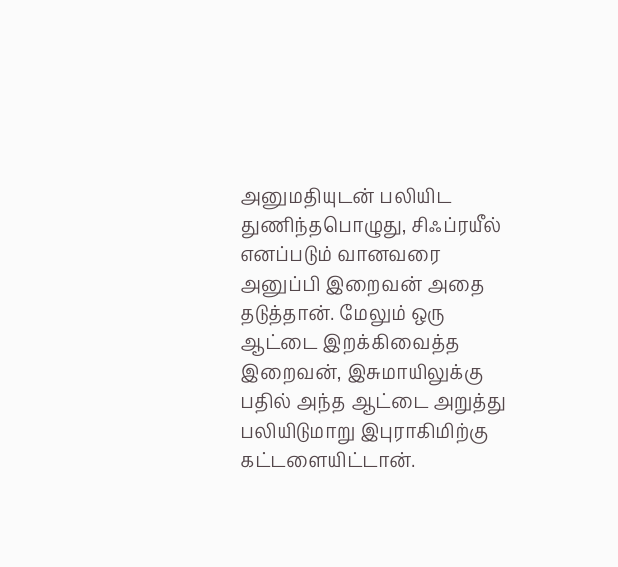அனுமதியுடன் பலியிட துணிந்தபொழுது, சிஃப்ரயீல் எனப்படும் வானவரை அனுப்பி இறைவன் அதை தடுத்தான். மேலும் ஒரு ஆட்டை இறக்கிவைத்த இறைவன், இசுமாயிலுக்கு பதில் அந்த ஆட்டை அறுத்து பலியிடுமாறு இபுராகிமிற்கு கட்டளையிட்டான்.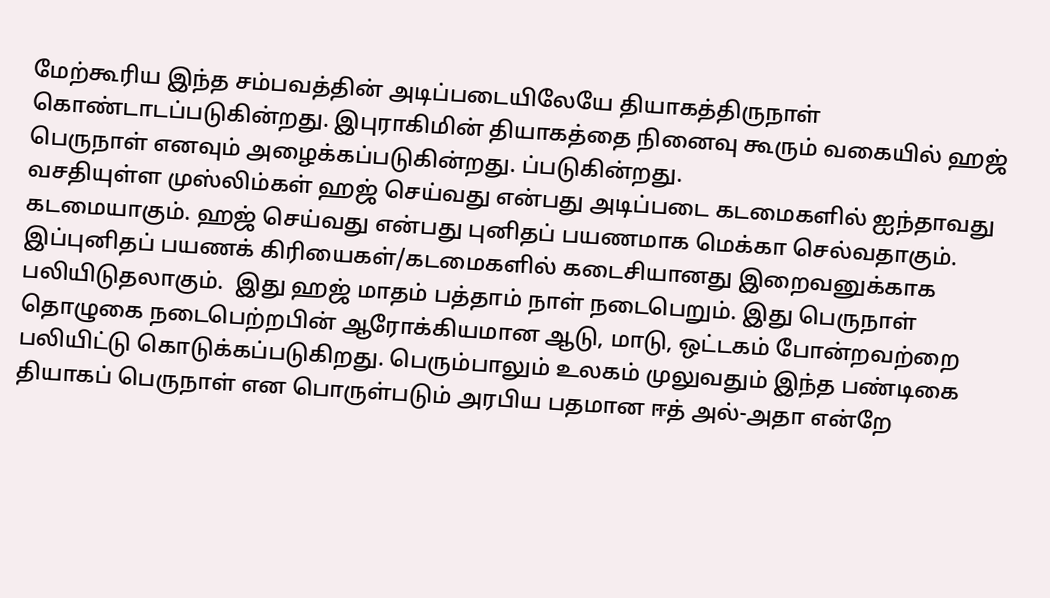மேற்கூரிய இந்த சம்பவத்தின் அடிப்படையிலேயே தியாகத்திருநாள் கொண்டாடப்படுகின்றது. இபுராகிமின் தியாகத்தை நினைவு கூரும் வகையில் ஹஜ் பெருநாள் எனவும் அழைக்கப்படுகின்றது. ப்படுகின்றது.
வசதியுள்ள முஸ்லிம்கள் ஹஜ் செய்வது என்பது அடிப்படை கடமைகளில் ஐந்தாவது கடமையாகும். ஹஜ் செய்வது என்பது புனிதப் பயணமாக மெக்கா செல்வதாகும். இப்புனிதப் பயணக் கிரியைகள்/கடமைகளில் கடைசியானது இறைவனுக்காக பலியிடுதலாகும்.  இது ஹஜ் மாதம் பத்தாம் நாள் நடைபெறும். இது பெருநாள் தொழுகை நடைபெற்றபின் ஆரோக்கியமான ஆடு, மாடு, ஒட்டகம் போன்றவற்றை பலியிட்டு கொடுக்கப்படுகிறது. பெரும்பாலும் உலகம் முலுவதும் இந்த பண்டிகை தியாகப் பெருநாள் என பொருள்படும் அரபிய பதமான ஈத் அல்-அதா என்றே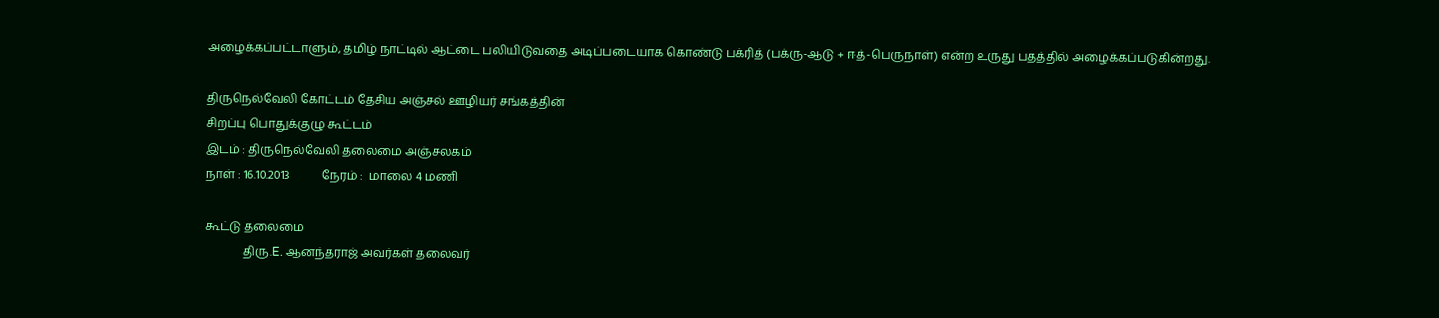அழைக்கப்பட்டாளும், தமிழ் நாட்டில் ஆட்டை பலியிடுவதை அடிப்படையாக கொண்டு பக்ரித் (பக்ரு-ஆடு + ஈத்-பெருநாள்) என்ற உருது பதத்தில் அழைக்கப்படுகின்றது.

திருநெல்வேலி கோட்டம் தேசிய அஞ்சல் ஊழியர் சங்கத்தின்
சிறப்பு பொதுக்குழு கூட்டம்
இடம் : திருநெல்வேலி தலைமை அஞ்சலகம்
நாள் : 16.10.2013           நேரம் :  மாலை 4 மணி

கூட்டு தலைமை
             திரு.E. ஆனந்தராஜ் அவர்கள் தலைவர்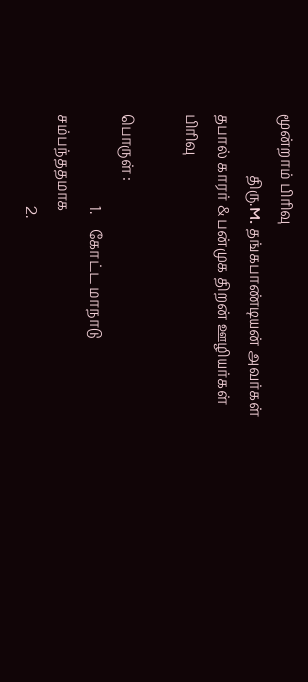மூன்றாம் பிரிவு
                 திரு.M. தங்கபாண்டியன் அவர்கள் தபால் காரர் & பன்முக திறன் ஊழியர்கள் பிரிவு

பொருள் :
                          1.    கோட்ட மாநாடு சம்பந்ததமாக
                          2.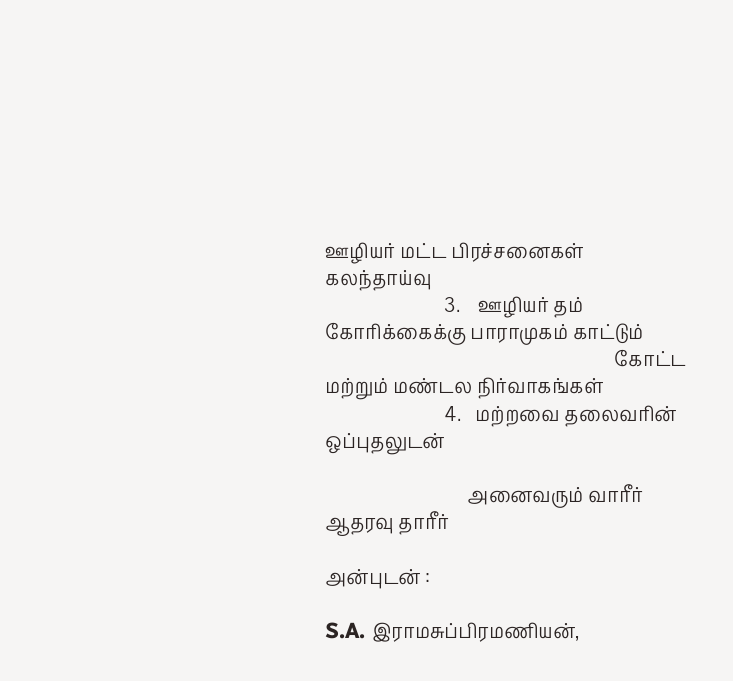ஊழியர் மட்ட பிரச்சனைகள் கலந்தாய்வு
                          3.    ஊழியர் தம் கோரிக்கைக்கு பாராமுகம் காட்டும்
                                                               கோட்ட மற்றும் மண்டல நிர்வாகங்கள்
                          4.   மற்றவை தலைவரின் ஒப்புதலுடன்

                               அனைவரும் வாரீர்              ஆதரவு தாரீர்

அன்புடன் :

S.A. இராமசுப்பிரமணியன்,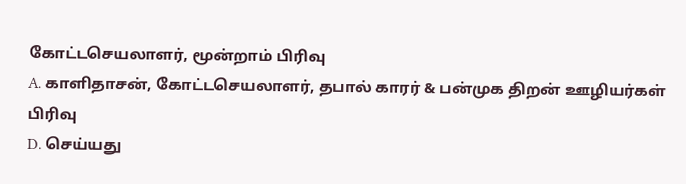கோட்டசெயலாளர், மூன்றாம் பிரிவு
A. காளிதாசன், கோட்டசெயலாளர், தபால் காரர் & பன்முக திறன் ஊழியர்கள் பிரிவு
D. செய்யது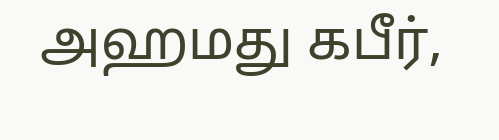அஹமது கபீர்,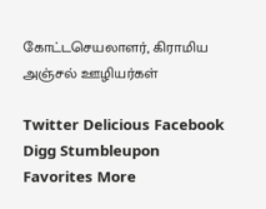கோட்டசெயலாளர், கிராமிய அஞ்சல் ஊழியர்கள்

Twitter Delicious Facebook Digg Stumbleupon Favorites More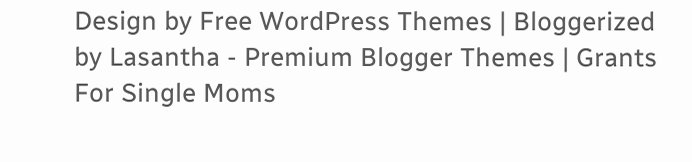Design by Free WordPress Themes | Bloggerized by Lasantha - Premium Blogger Themes | Grants For Single Moms